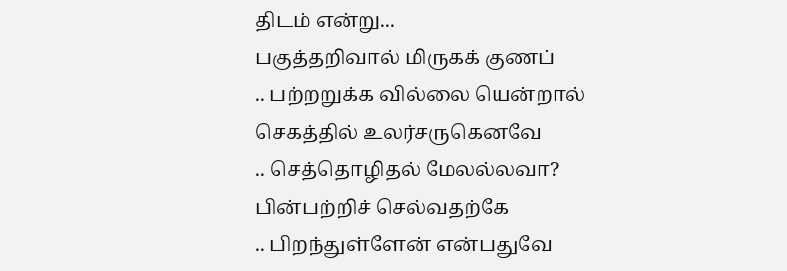திடம் என்று...
பகுத்தறிவால் மிருகக் குணப்
.. பற்றறுக்க வில்லை யென்றால்
செகத்தில் உலர்சருகெனவே
.. செத்தொழிதல் மேலல்லவா?
பின்பற்றிச் செல்வதற்கே
.. பிறந்துள்ளேன் என்பதுவே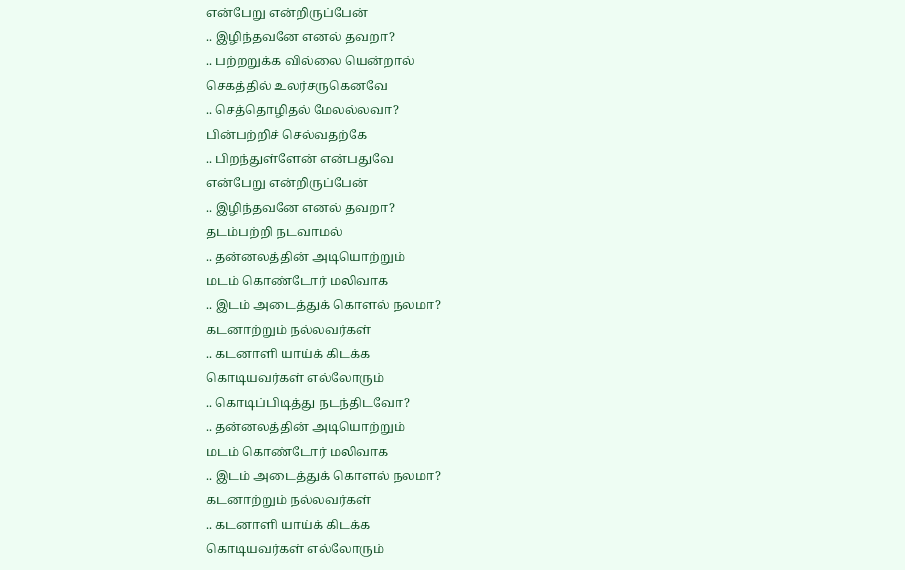என்பேறு என்றிருப்பேன்
.. இழிந்தவனே எனல் தவறா?
.. பற்றறுக்க வில்லை யென்றால்
செகத்தில் உலர்சருகெனவே
.. செத்தொழிதல் மேலல்லவா?
பின்பற்றிச் செல்வதற்கே
.. பிறந்துள்ளேன் என்பதுவே
என்பேறு என்றிருப்பேன்
.. இழிந்தவனே எனல் தவறா?
தடம்பற்றி நடவாமல்
.. தன்னலத்தின் அடியொற்றும்
மடம் கொண்டோர் மலிவாக
.. இடம் அடைத்துக் கொளல் நலமா?
கடனாற்றும் நல்லவர்கள்
.. கடனாளி யாய்க் கிடக்க
கொடியவர்கள் எல்லோரும்
.. கொடிப்பிடித்து நடந்திடவோ?
.. தன்னலத்தின் அடியொற்றும்
மடம் கொண்டோர் மலிவாக
.. இடம் அடைத்துக் கொளல் நலமா?
கடனாற்றும் நல்லவர்கள்
.. கடனாளி யாய்க் கிடக்க
கொடியவர்கள் எல்லோரும்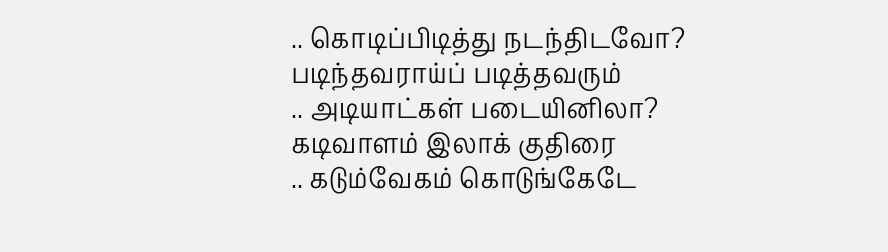.. கொடிப்பிடித்து நடந்திடவோ?
படிந்தவராய்ப் படித்தவரும்
.. அடியாட்கள் படையினிலா?
கடிவாளம் இலாக் குதிரை
.. கடும்வேகம் கொடுங்கேடே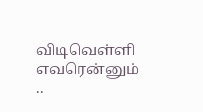விடிவெள்ளி எவரென்னும்
..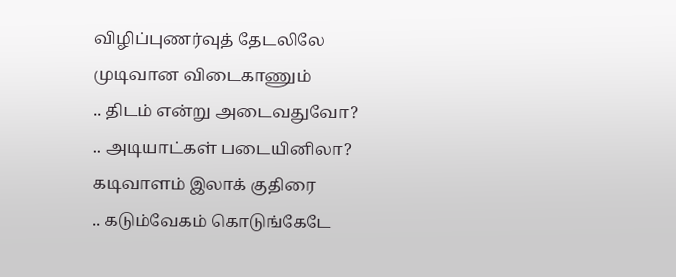விழிப்புணர்வுத் தேடலிலே
முடிவான விடைகாணும்
.. திடம் என்று அடைவதுவோ?
.. அடியாட்கள் படையினிலா?
கடிவாளம் இலாக் குதிரை
.. கடும்வேகம் கொடுங்கேடே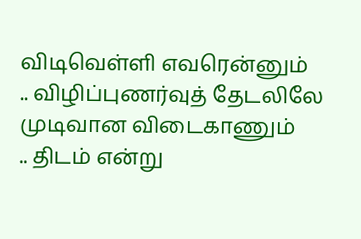விடிவெள்ளி எவரென்னும்
.. விழிப்புணர்வுத் தேடலிலே
முடிவான விடைகாணும்
.. திடம் என்று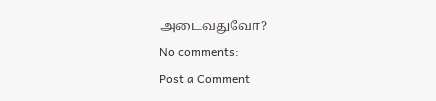அடைவதுவோ?
No comments:
Post a Comment